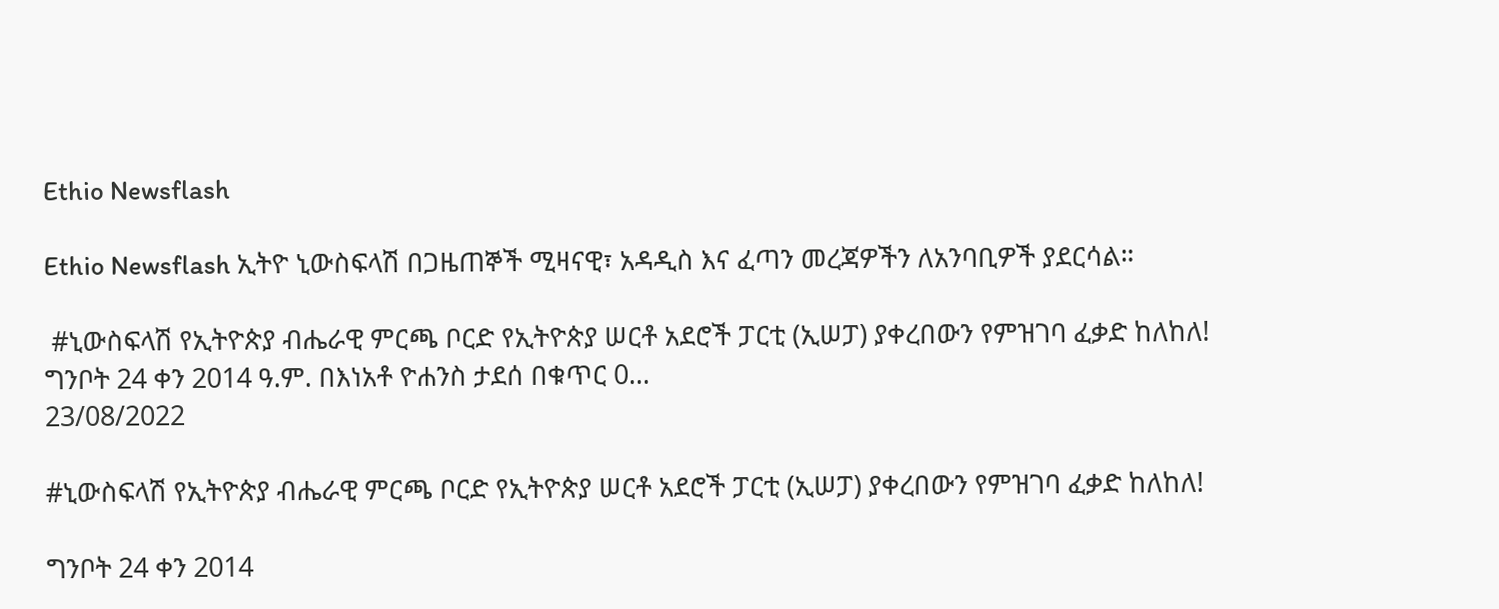Ethio Newsflash

Ethio Newsflash ኢትዮ ኒውስፍላሽ በጋዜጠኞች ሚዛናዊ፣ አዳዲስ እና ፈጣን መረጃዎችን ለአንባቢዎች ያደርሳል።

 #ኒውስፍላሽ የኢትዮጵያ ብሔራዊ ምርጫ ቦርድ የኢትዮጵያ ሠርቶ አደሮች ፓርቲ (ኢሠፓ) ያቀረበውን የምዝገባ ፈቃድ ከለከለ! ግንቦት 24 ቀን 2014 ዓ.ም. በእነአቶ ዮሐንስ ታደሰ በቁጥር 0...
23/08/2022

#ኒውስፍላሽ የኢትዮጵያ ብሔራዊ ምርጫ ቦርድ የኢትዮጵያ ሠርቶ አደሮች ፓርቲ (ኢሠፓ) ያቀረበውን የምዝገባ ፈቃድ ከለከለ!

ግንቦት 24 ቀን 2014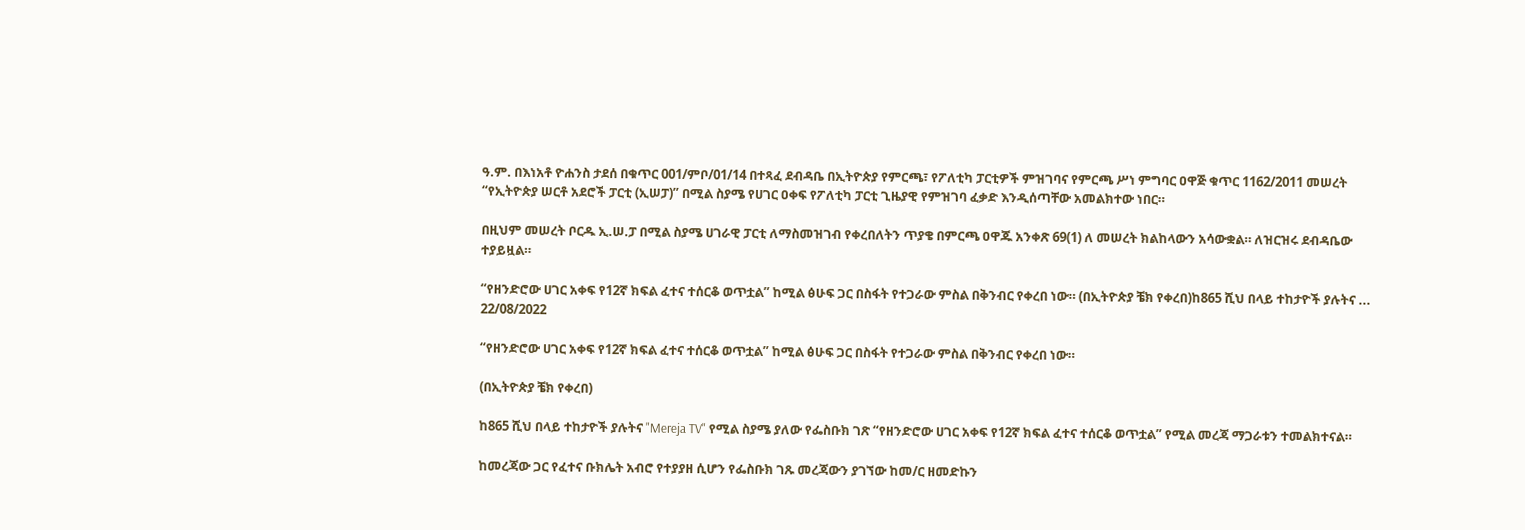ዓ.ም. በእነአቶ ዮሐንስ ታደሰ በቁጥር 001/ምቦ/01/14 በተጻፈ ደብዳቤ በኢትዮጵያ የምርጫ፣ የፖለቲካ ፓርቲዎች ምዝገባና የምርጫ ሥነ ምግባር ዐዋጅ ቁጥር 1162/2011 መሠረት “የኢትዮጵያ ሠርቶ አደሮች ፓርቲ (ኢሠፓ)” በሚል ስያሜ የሀገር ዐቀፍ የፖለቲካ ፓርቲ ጊዜያዊ የምዝገባ ፈቃድ እንዲሰጣቸው አመልክተው ነበር።

በዚህም መሠረት ቦርዱ ኢ.ሠ.ፓ በሚል ስያሜ ሀገራዊ ፓርቲ ለማስመዝገብ የቀረበለትን ጥያቄ በምርጫ ዐዋጁ አንቀጽ 69(1) ለ መሠረት ክልከላውን አሳውቋል። ለዝርዝሩ ደብዳቤው ተያይዟል።

“የዘንድሮው ሀገር አቀፍ የ12ኛ ክፍል ፈተና ተሰርቆ ወጥቷል” ከሚል ፅሁፍ ጋር በስፋት የተጋራው ምስል በቅንብር የቀረበ ነው። (በኢትዮጵያ ቼክ የቀረበ)ከ865 ሺህ በላይ ተከታዮች ያሉትና ...
22/08/2022

“የዘንድሮው ሀገር አቀፍ የ12ኛ ክፍል ፈተና ተሰርቆ ወጥቷል” ከሚል ፅሁፍ ጋር በስፋት የተጋራው ምስል በቅንብር የቀረበ ነው።

(በኢትዮጵያ ቼክ የቀረበ)

ከ865 ሺህ በላይ ተከታዮች ያሉትና "Mereja TV" የሚል ስያሜ ያለው የፌስቡክ ገጽ “የዘንድሮው ሀገር አቀፍ የ12ኛ ክፍል ፈተና ተሰርቆ ወጥቷል” የሚል መረጃ ማጋራቱን ተመልክተናል።

ከመረጃው ጋር የፈተና ቡክሌት አብሮ የተያያዘ ሲሆን የፌስቡክ ገጹ መረጃውን ያገኘው ከመ/ር ዘመድኩን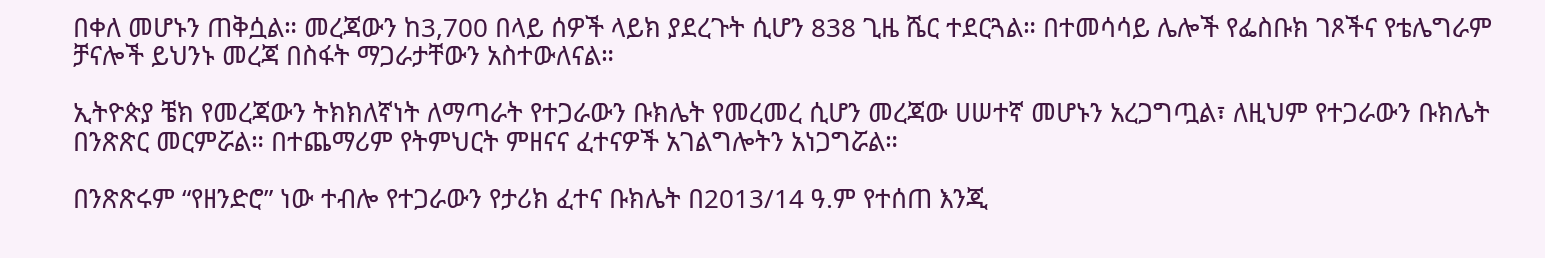በቀለ መሆኑን ጠቅሷል። መረጃውን ከ3,700 በላይ ሰዎች ላይክ ያደረጉት ሲሆን 838 ጊዜ ሼር ተደርጓል። በተመሳሳይ ሌሎች የፌስቡክ ገጾችና የቴሌግራም ቻናሎች ይህንኑ መረጃ በስፋት ማጋራታቸውን አስተውለናል።

ኢትዮጵያ ቼክ የመረጃውን ትክክለኛነት ለማጣራት የተጋራውን ቡክሌት የመረመረ ሲሆን መረጃው ሀሠተኛ መሆኑን አረጋግጧል፣ ለዚህም የተጋራውን ቡክሌት በንጽጽር መርምሯል። በተጨማሪም የትምህርት ምዘናና ፈተናዎች አገልግሎትን አነጋግሯል።

በንጽጽሩም “የዘንድሮ” ነው ተብሎ የተጋራውን የታሪክ ፈተና ቡክሌት በ2013/14 ዓ.ም የተሰጠ እንጂ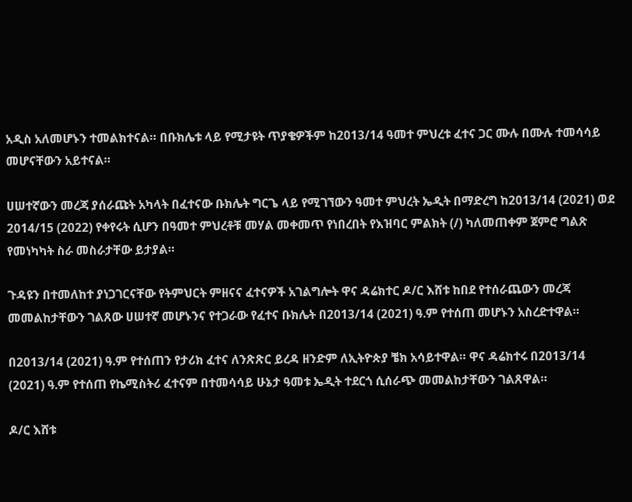አዲስ አለመሆኑን ተመልክተናል። በቡክሌቱ ላይ የሚታዩት ጥያቄዎችም ከ2013/14 ዓመተ ምህረቱ ፈተና ጋር ሙሉ በሙሉ ተመሳሳይ መሆናቸውን አይተናል።

ሀሠተኛውን መረጃ ያሰራጩት አካላት በፈተናው ቡክሌት ግርጌ ላይ የሚገኘውን ዓመተ ምህረት ኤዲት በማድረግ ከ2013/14 (2021) ወደ 2014/15 (2022) የቀየሩት ሲሆን በዓመተ ምህረቶቹ መሃል መቀመጥ የነበረበት የእዝባር ምልክት (/) ካለመጠቀም ጀምሮ ግልጽ የመነካካት ስራ መስራታቸው ይታያል።

ጉዳዩን በተመለከተ ያነጋገርናቸው የትምህርት ምዘናና ፈተናዎች አገልግሎት ዋና ዳሬክተር ዶ/ር እሸቱ ከበደ የተሰራጨውን መረጃ መመልከታቸውን ገልጸው ሀሠተኛ መሆኑንና የተጋራው የፈተና ቡክሌት በ2013/14 (2021) ዓ.ም የተሰጠ መሆኑን አስረድተዋል።

በ2013/14 (2021) ዓ.ም የተሰጠን የታሪክ ፈተና ለንጽጽር ይረዳ ዘንድም ለኢትዮጵያ ቼክ አሳይተዋል። ዋና ዳሬክተሩ በ2013/14 (2021) ዓ.ም የተሰጠ የኬሚስትሪ ፈተናም በተመሳሳይ ሁኔታ ዓመቱ ኤዲት ተደርጎ ሲሰራጭ መመልከታቸውን ገልጸዋል።

ዶ/ር እሸቱ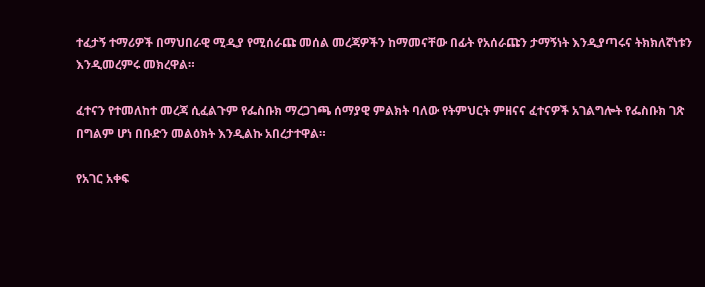ተፈታኝ ተማሪዎች በማህበራዊ ሚዲያ የሚሰራጩ መሰል መረጃዎችን ከማመናቸው በፊት የአሰራጩን ታማኝነት እንዲያጣሩና ትክክለኛነቱን እንዲመረምሩ መክረዋል።

ፈተናን የተመለከተ መረጃ ሲፈልጉም የፌስቡክ ማረጋገጫ ሰማያዊ ምልክት ባለው የትምህርት ምዘናና ፈተናዎች አገልግሎት የፌስቡክ ገጽ በግልም ሆነ በቡድን መልዕክት እንዲልኩ አበረታተዋል።

የአገር አቀፍ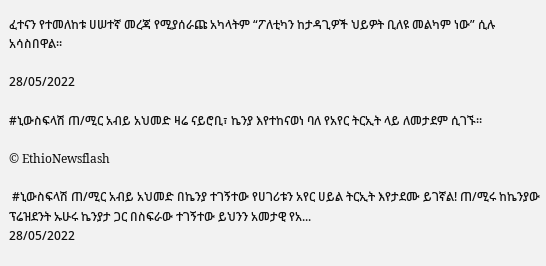ፈተናን የተመለከቱ ሀሠተኛ መረጃ የሚያሰራጩ አካላትም “ፖለቲካን ከታዳጊዎች ህይዎት ቢለዩ መልካም ነው” ሲሉ አሳስበዋል።

28/05/2022

#ኒውስፍላሽ ጠ/ሚር አብይ አህመድ ዛሬ ናይሮቢ፣ ኬንያ እየተከናወነ ባለ የአየር ትርኢት ላይ ለመታደም ሲገኙ።

© EthioNewsflash

 #ኒውስፍላሽ ጠ/ሚር አብይ አህመድ በኬንያ ተገኝተው የሀገሪቱን አየር ሀይል ትርኢት እየታደሙ ይገኛል! ጠ/ሚሩ ከኬንያው ፕሬዝደንት ኡሁሩ ኬንያታ ጋር በስፍራው ተገኝተው ይህንን አመታዊ የአ...
28/05/2022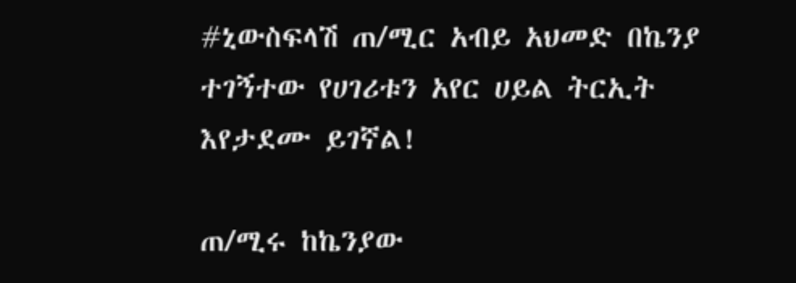#ኒውስፍላሽ ጠ/ሚር አብይ አህመድ በኬንያ ተገኝተው የሀገሪቱን አየር ሀይል ትርኢት እየታደሙ ይገኛል!

ጠ/ሚሩ ከኬንያው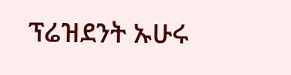ፕሬዝደንት ኡሁሩ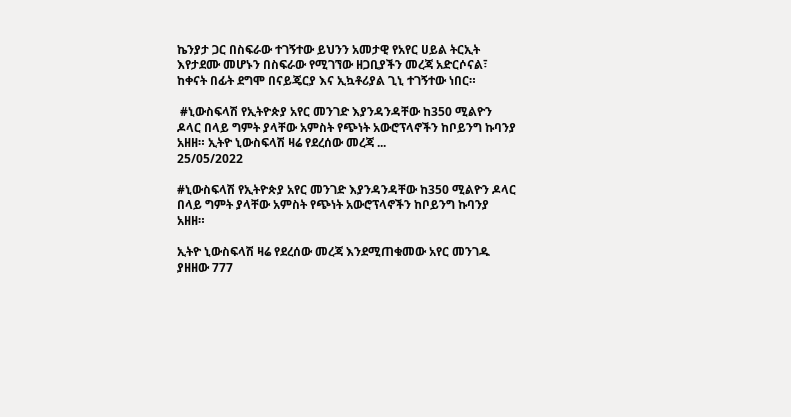ኬንያታ ጋር በስፍራው ተገኝተው ይህንን አመታዊ የአየር ሀይል ትርኢት እየታደሙ መሆኑን በስፍራው የሚገኘው ዘጋቢያችን መረጃ አድርሶናል፣ ከቀናት በፊት ደግሞ በናይጄርያ እና ኢኳቶሪያል ጊኒ ተገኝተው ነበር።

 #ኒውስፍላሽ የኢትዮጵያ አየር መንገድ እያንዳንዳቸው ከ350 ሚልዮን ዶላር በላይ ግምት ያላቸው አምስት የጭነት አውሮፕላኖችን ከቦይንግ ኩባንያ አዘዘ። ኢትዮ ኒውስፍላሽ ዛሬ የደረሰው መረጃ ...
25/05/2022

#ኒውስፍላሽ የኢትዮጵያ አየር መንገድ እያንዳንዳቸው ከ350 ሚልዮን ዶላር በላይ ግምት ያላቸው አምስት የጭነት አውሮፕላኖችን ከቦይንግ ኩባንያ አዘዘ።

ኢትዮ ኒውስፍላሽ ዛሬ የደረሰው መረጃ እንደሚጠቁመው አየር መንገዱ ያዘዘው 777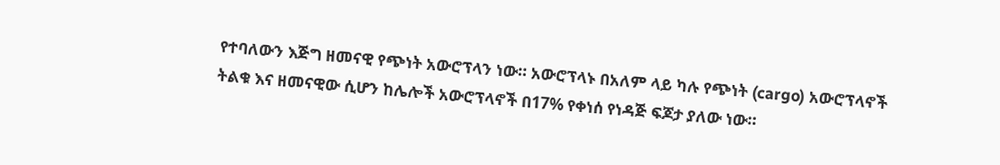የተባለውን እጅግ ዘመናዊ የጭነት አውሮፕላን ነው። አውሮፕላኑ በአለም ላይ ካሉ የጭነት (cargo) አውሮፕላኖች ትልቁ እና ዘመናዊው ሲሆን ከሌሎች አውሮፕላኖች በ17% የቀነሰ የነዳጅ ፍጆታ ያለው ነው።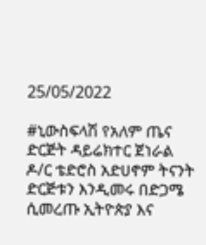25/05/2022

#ኒውስፍላሽ የአለም ጤና ድርጅት ዳይሬክተር ጀነራል ዶ/ር ቴድሮስ አድሀኖም ትናንት ድርጅቱን እንዲመሩ በድጋሜ ሲመረጡ ኢትዮጵያ እና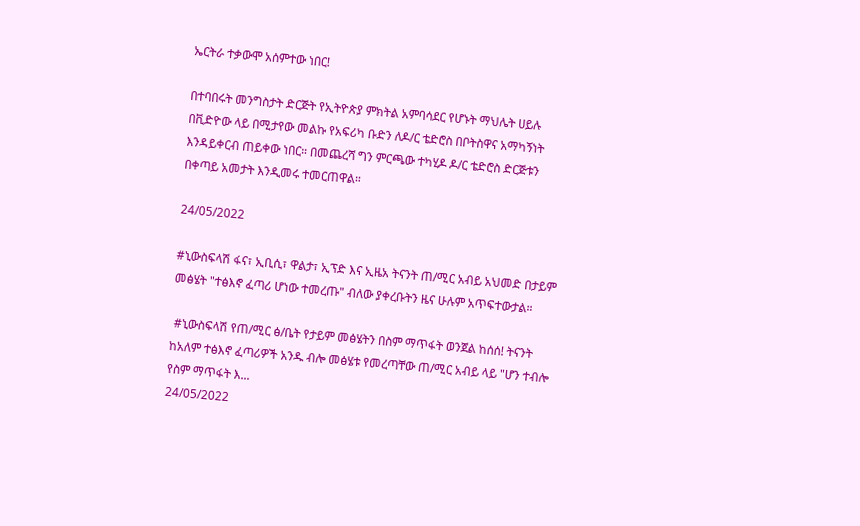ኤርትራ ተቃውሞ አሰምተው ነበር!

በተባበሩት መንግስታት ድርጅት የኢትዮጵያ ምክትል አምባሳደር የሆኑት ማህሌት ሀይሉ በቪድዮው ላይ በሚታየው መልኩ የአፍሪካ ቡድን ለዶ/ር ቴድሮስ በቦትስዋና አማካኝነት እንዳይቀርብ ጠይቀው ነበር። በመጨረሻ ግን ምርጫው ተካሂዶ ዶ/ር ቴድሮስ ድርጅቱን በቀጣይ አመታት እንዲመሩ ተመርጠዋል።

24/05/2022

#ኒውስፍላሽ ፋና፣ ኢቢሲ፣ ዋልታ፣ ኢፕድ እና ኢዜአ ትናንት ጠ/ሚር አብይ አህመድ በታይም መፅሄት "ተፅእኖ ፈጣሪ ሆነው ተመረጡ" ብለው ያቀረቡትን ዜና ሁሉም አጥፍተውታል።

 #ኒውስፍላሽ የጠ/ሚር ፅ/ቤት የታይም መፅሄትን በስም ማጥፋት ወንጀል ከሰሰ! ትናንት ከአለም ተፅእኖ ፈጣሪዎች አንዱ ብሎ መፅሄቱ የመረጣቸው ጠ/ሚር አብይ ላይ "ሆን ተብሎ የስም ማጥፋት እ...
24/05/2022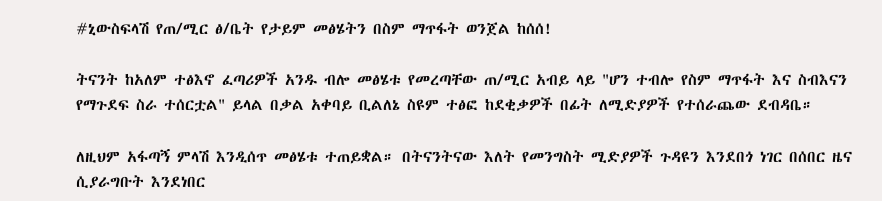#ኒውስፍላሽ የጠ/ሚር ፅ/ቤት የታይም መፅሄትን በስም ማጥፋት ወንጀል ከሰሰ!

ትናንት ከአለም ተፅእኖ ፈጣሪዎች አንዱ ብሎ መፅሄቱ የመረጣቸው ጠ/ሚር አብይ ላይ "ሆን ተብሎ የስም ማጥፋት እና ስብእናን የማጉደፍ ስራ ተሰርቷል" ይላል በቃል አቀባይ ቢልለኔ ስዩም ተፅፎ ከደቂቃዎች በፊት ለሚድያዎች የተሰራጨው ደብዳቤ።

ለዚህም አፋጣኝ ምላሽ እንዲሰጥ መፅሄቱ ተጠይቋል። በትናንትናው እለት የመንግስት ሚድያዎች ጉዳዩን እንደበጎ ነገር በሰበር ዜና ሲያራግቡት እንደነበር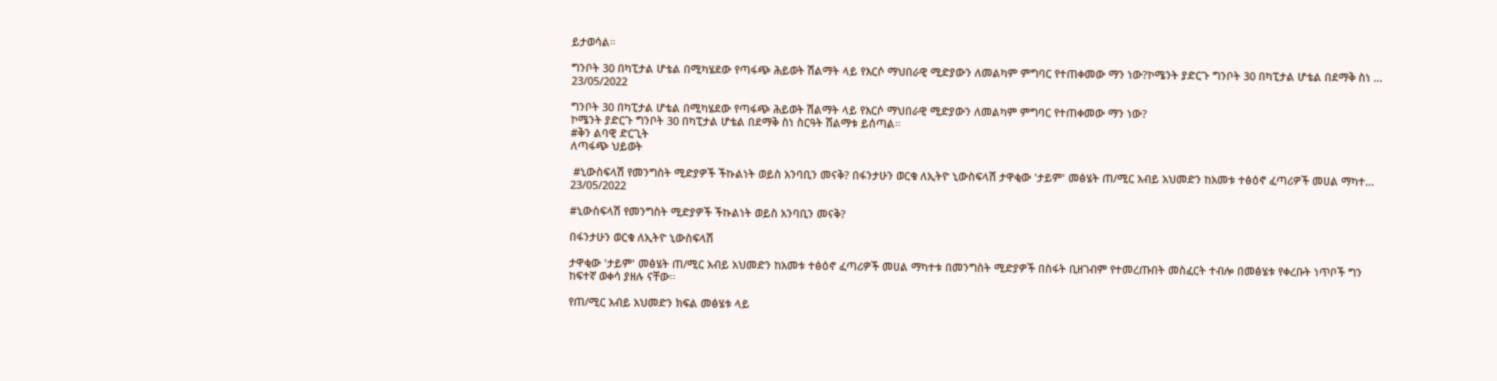ይታወሳል።

ግንቦት 30 በካፒታል ሆቴል በሚካሄደው የጣፋጭ ሕይወት ሽልማት ላይ የእርሶ ማህበራዊ ሚድያውን ለመልካም ምግባር የተጠቀመው ማን ነው?ኮሜንት ያድርጉ ግንቦት 30 በካፒታል ሆቴል በደማቅ ስነ ...
23/05/2022

ግንቦት 30 በካፒታል ሆቴል በሚካሄደው የጣፋጭ ሕይወት ሽልማት ላይ የእርሶ ማህበራዊ ሚድያውን ለመልካም ምግባር የተጠቀመው ማን ነው?
ኮሜንት ያድርጉ ግንቦት 30 በካፒታል ሆቴል በደማቅ ስነ ስርዓት ሽልማቱ ይሰጣል።
#ቅን ልባዊ ድርጊት
ለጣፋጭ ህይወት

 #ኒውስፍላሽ የመንግስት ሚድያዎች ችኩልነት ወይስ አንባቢን መናቅ? በፋንታሁን ወርቁ ለኢትዮ ኒውስፍላሽ ታዋቂው 'ታይም' መፅሄት ጠ/ሚር አብይ አህመድን ከአመቱ ተፅዕኖ ፈጣሪዎች መሀል ማካተ...
23/05/2022

#ኒውስፍላሽ የመንግስት ሚድያዎች ችኩልነት ወይስ አንባቢን መናቅ?

በፋንታሁን ወርቁ ለኢትዮ ኒውስፍላሽ

ታዋቂው 'ታይም' መፅሄት ጠ/ሚር አብይ አህመድን ከአመቱ ተፅዕኖ ፈጣሪዎች መሀል ማካተቱ በመንግስት ሚድያዎች በስፋት ቢዘገብም የተመረጡበት መስፈርት ተብሎ በመፅሄቱ የቀረቡት ነጥቦች ግን ከፍተኛ ወቀሳ ያዘሉ ናቸው።

የጠ/ሚር አብይ አህመድን ክፍል መፅሄቱ ላይ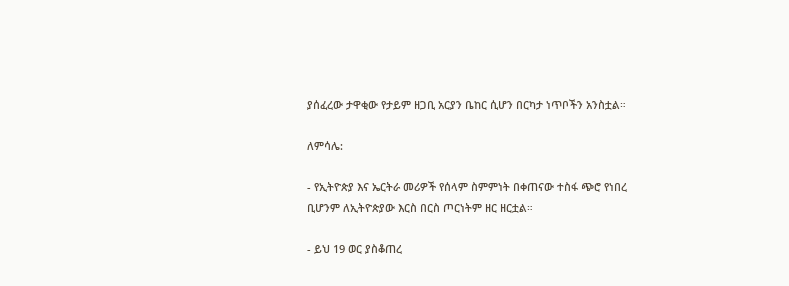ያሰፈረው ታዋቂው የታይም ዘጋቢ አርያን ቤከር ሲሆን በርካታ ነጥቦችን አንስቷል።

ለምሳሌ:

- የኢትዮጵያ እና ኤርትራ መሪዎች የሰላም ስምምነት በቀጠናው ተስፋ ጭሮ የነበረ ቢሆንም ለኢትዮጵያው እርስ በርስ ጦርነትም ዘር ዘርቷል።

- ይህ 19 ወር ያስቆጠረ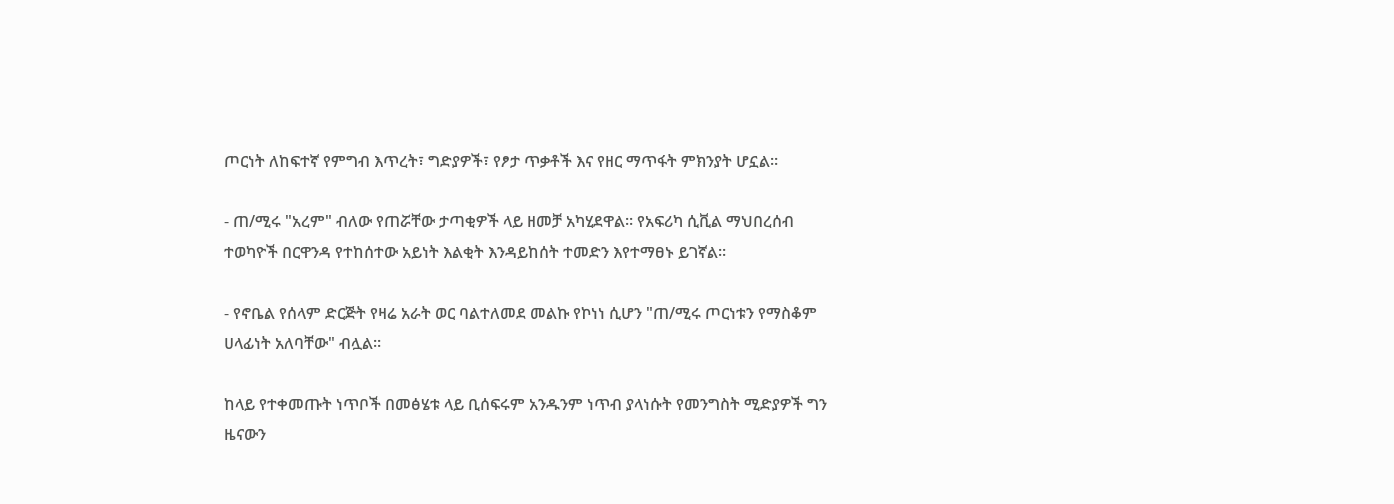ጦርነት ለከፍተኛ የምግብ እጥረት፣ ግድያዎች፣ የፆታ ጥቃቶች እና የዘር ማጥፋት ምክንያት ሆኗል።

- ጠ/ሚሩ "አረም" ብለው የጠሯቸው ታጣቂዎች ላይ ዘመቻ አካሂደዋል። የአፍሪካ ሲቪል ማህበረሰብ ተወካዮች በርዋንዳ የተከሰተው አይነት እልቂት እንዳይከሰት ተመድን እየተማፀኑ ይገኛል።

- የኖቤል የሰላም ድርጅት የዛሬ አራት ወር ባልተለመደ መልኩ የኮነነ ሲሆን "ጠ/ሚሩ ጦርነቱን የማስቆም ሀላፊነት አለባቸው" ብሏል።

ከላይ የተቀመጡት ነጥቦች በመፅሄቱ ላይ ቢሰፍሩም አንዱንም ነጥብ ያላነሱት የመንግስት ሚድያዎች ግን ዜናውን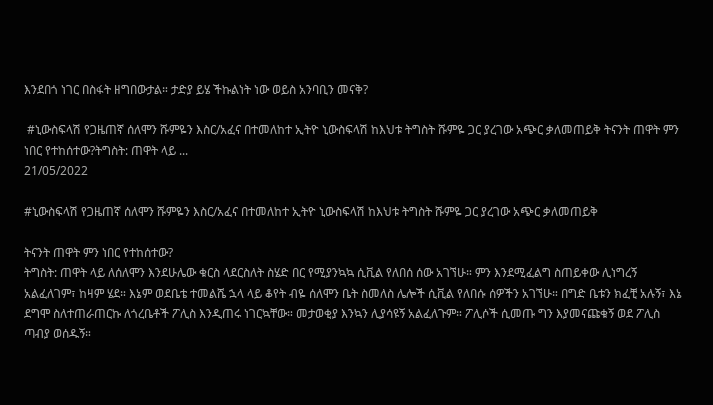እንደበጎ ነገር በስፋት ዘግበውታል። ታድያ ይሄ ችኩልነት ነው ወይስ አንባቢን መናቅ?

 #ኒውስፍላሽ የጋዜጠኛ ሰለሞን ሹምዬን እስር/አፈና በተመለከተ ኢትዮ ኒውስፍላሽ ከእህቱ ትግስት ሹምዬ ጋር ያረገው አጭር ቃለመጠይቅ ትናንት ጠዋት ምን ነበር የተከሰተው?ትግስት: ጠዋት ላይ ...
21/05/2022

#ኒውስፍላሽ የጋዜጠኛ ሰለሞን ሹምዬን እስር/አፈና በተመለከተ ኢትዮ ኒውስፍላሽ ከእህቱ ትግስት ሹምዬ ጋር ያረገው አጭር ቃለመጠይቅ

ትናንት ጠዋት ምን ነበር የተከሰተው?
ትግስት: ጠዋት ላይ ለሰለሞን እንደሁሌው ቁርስ ላደርስለት ስሄድ በር የሚያንኳኳ ሲቪል የለበሰ ሰው አገኘሁ። ምን እንደሚፈልግ ስጠይቀው ሊነግረኝ አልፈለገም፣ ከዛም ሄደ። እኔም ወደቤቴ ተመልሼ ኋላ ላይ ቆየት ብዬ ሰለሞን ቤት ስመለስ ሌሎች ሲቪል የለበሱ ሰዎችን አገኘሁ። በግድ ቤቱን ክፈቺ አሉኝ፣ እኔ ደግሞ ስለተጠራጠርኩ ለጎረቤቶች ፖሊስ እንዲጠሩ ነገርኳቸው። መታወቂያ እንኳን ሊያሳዩኝ አልፈለጉም። ፖሊሶች ሲመጡ ግን እያመናጩቁኝ ወደ ፖሊስ ጣብያ ወሰዱኝ።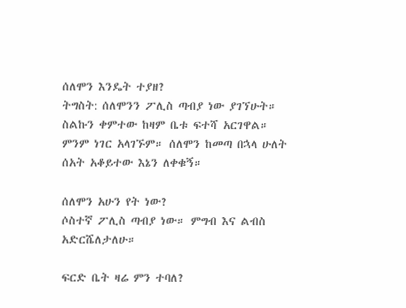ሰለሞን እንዴት ተያዘ?
ትግስት: ሰለሞንን ፖሊስ ጣብያ ነው ያገኘሁት። ስልኩን ቀምተው ከዛም ቤቱ ፍተሻ አርገዋል። ምንም ነገር አላገኙም። ሰለሞን ከመጣ በኋላ ሁለት ሰአት አቆይተው እኔን ለቀቁኝ።

ሰለሞን አሁን የት ነው?
ሶስተኛ ፖሊስ ጣብያ ነው። ምግብ እና ልብስ አድርሼለታለሁ።

ፍርድ ቤት ዛሬ ምን ተባለ?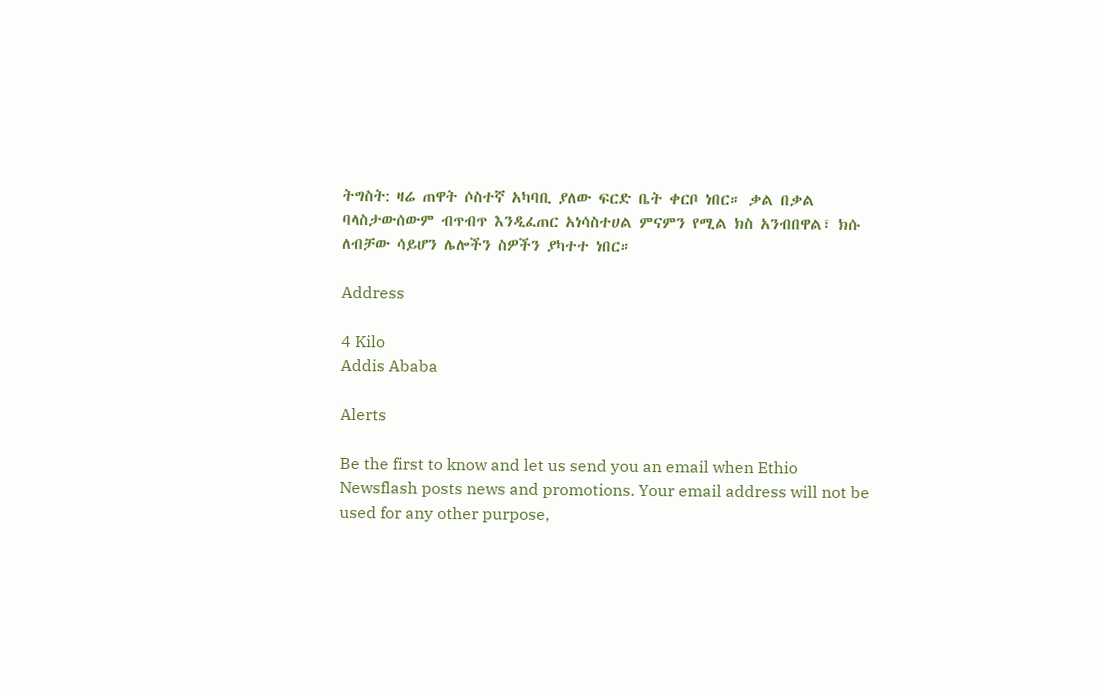ትግስት: ዛሬ ጠዋት ሶስተኛ አካባቢ ያለው ፍርድ ቤት ቀርቦ ነበር። ቃል በቃል ባላስታውሰውም ብጥብጥ እንዲፈጠር አነሳስተሀል ምናምን የሚል ክስ አንብበዋል፣ ክሱ ለብቻው ሳይሆን ሌሎችን ስዎችን ያካተተ ነበር።

Address

4 Kilo
Addis Ababa

Alerts

Be the first to know and let us send you an email when Ethio Newsflash posts news and promotions. Your email address will not be used for any other purpose,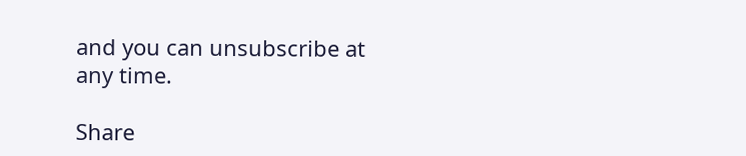and you can unsubscribe at any time.

Share